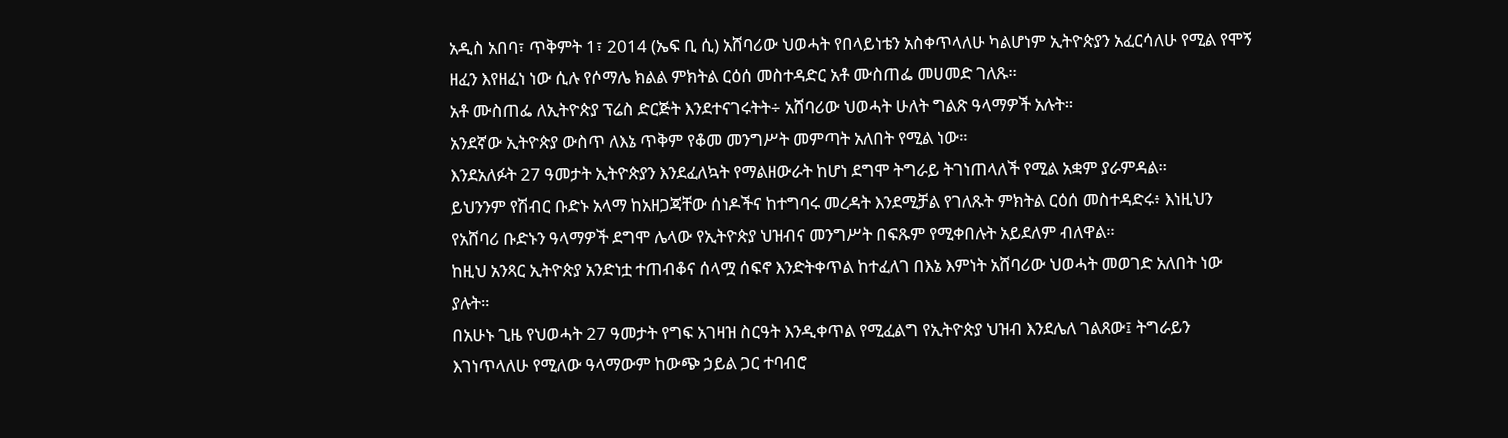አዲስ አበባ፣ ጥቅምት 1፣ 2014 (ኤፍ ቢ ሲ) አሸባሪው ህወሓት የበላይነቴን አስቀጥላለሁ ካልሆነም ኢትዮጵያን አፈርሳለሁ የሚል የሞኝ ዘፈን እየዘፈነ ነው ሲሉ የሶማሌ ክልል ምክትል ርዕሰ መስተዳድር አቶ ሙስጠፌ መሀመድ ገለጹ።
አቶ ሙስጠፌ ለኢትዮጵያ ፕሬስ ድርጅት እንደተናገሩትት÷ አሸባሪው ህወሓት ሁለት ግልጽ ዓላማዎች አሉት።
አንደኛው ኢትዮጵያ ውስጥ ለእኔ ጥቅም የቆመ መንግሥት መምጣት አለበት የሚል ነው።
እንደአለፉት 27 ዓመታት ኢትዮጵያን እንደፈለኳት የማልዘውራት ከሆነ ደግሞ ትግራይ ትገነጠላለች የሚል አቋም ያራምዳል።
ይህንንም የሽብር ቡድኑ አላማ ከአዘጋጃቸው ሰነዶችና ከተግባሩ መረዳት እንደሚቻል የገለጹት ምክትል ርዕሰ መስተዳድሩ፥ እነዚህን የአሸባሪ ቡድኑን ዓላማዎች ደግሞ ሌላው የኢትዮጵያ ህዝብና መንግሥት በፍጹም የሚቀበሉት አይደለም ብለዋል።
ከዚህ አንጻር ኢትዮጵያ አንድነቷ ተጠብቆና ሰላሟ ሰፍኖ እንድትቀጥል ከተፈለገ በእኔ እምነት አሸባሪው ህወሓት መወገድ አለበት ነው ያሉት።
በአሁኑ ጊዜ የህወሓት 27 ዓመታት የግፍ አገዛዝ ስርዓት እንዲቀጥል የሚፈልግ የኢትዮጵያ ህዝብ እንደሌለ ገልጸው፤ ትግራይን እገነጥላለሁ የሚለው ዓላማውም ከውጭ ኃይል ጋር ተባብሮ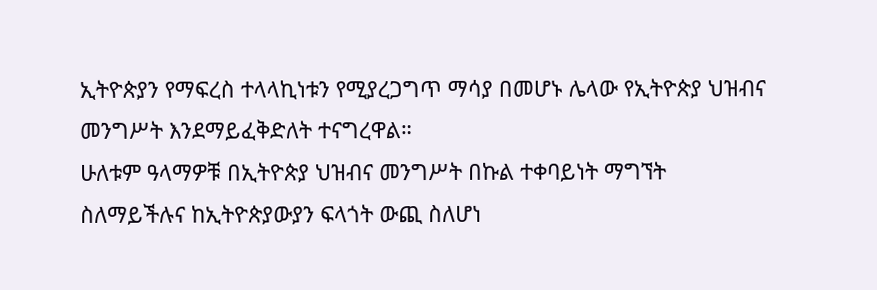ኢትዮጵያን የማፍረስ ተላላኪነቱን የሚያረጋግጥ ማሳያ በመሆኑ ሌላው የኢትዮጵያ ህዝብና መንግሥት እንደማይፈቅድለት ተናግረዋል።
ሁለቱም ዓላማዎቹ በኢትዮጵያ ህዝብና መንግሥት በኩል ተቀባይነት ማግኘት ስለማይችሉና ከኢትዮጵያውያን ፍላጎት ውጪ ስለሆነ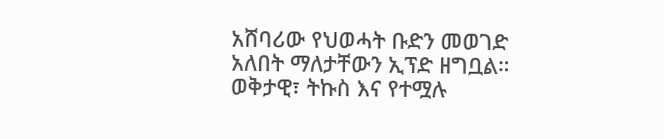አሸባሪው የህወሓት ቡድን መወገድ አለበት ማለታቸውን ኢፕድ ዘግቧል።
ወቅታዊ፣ ትኩስ እና የተሟሉ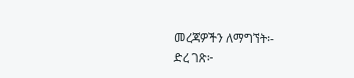መረጃዎችን ለማግኘት፡-
ድረ ገጽ፦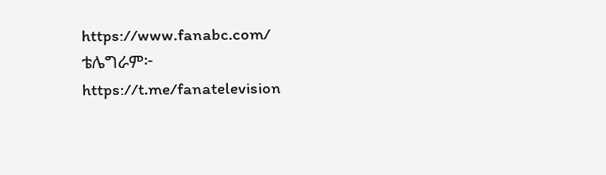https://www.fanabc.com/
ቴሌግራም፦ https://t.me/fanatelevision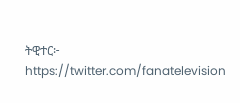ትዊተር፦ https://twitter.com/fanatelevision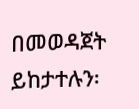በመወዳጀት ይከታተሉን፡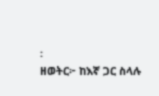፡
ዘወትር፦ ከእኛ ጋር ስላሉ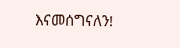እናመሰግናለን!